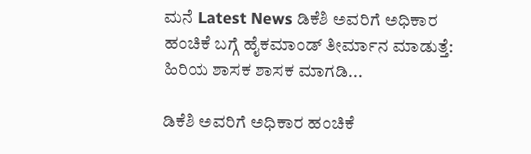ಮನೆ Latest News ಡಿಕೆಶಿ ಅವರಿಗೆ ಅಧಿಕಾರ ಹಂಚಿಕೆ ಬಗ್ಗೆ ಹೈಕಮಾಂಡ್ ತೀರ್ಮಾನ ಮಾಡುತ್ತೆ: ಹಿರಿಯ ಶಾಸಕ ಶಾಸಕ ಮಾಗಡಿ...

ಡಿಕೆಶಿ ಅವರಿಗೆ ಅಧಿಕಾರ ಹಂಚಿಕೆ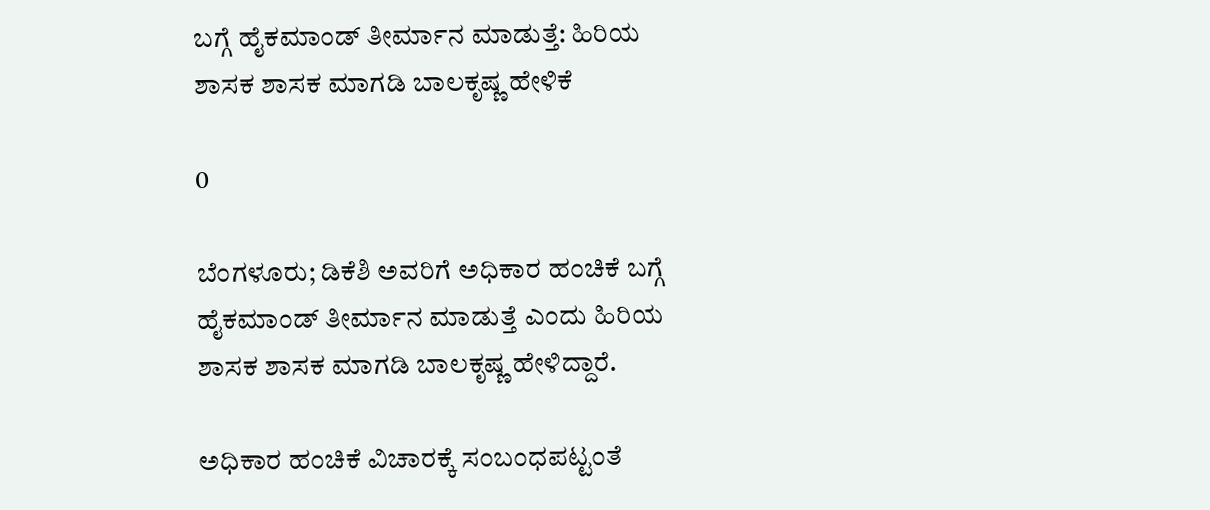ಬಗ್ಗೆ ಹೈಕಮಾಂಡ್ ತೀರ್ಮಾನ ಮಾಡುತ್ತೆ: ಹಿರಿಯ ಶಾಸಕ ಶಾಸಕ ಮಾಗಡಿ ಬಾಲಕೃಷ್ಣ ಹೇಳಿಕೆ

0

ಬೆಂಗಳೂರು; ಡಿಕೆಶಿ ಅವರಿಗೆ ಅಧಿಕಾರ ಹಂಚಿಕೆ ಬಗ್ಗೆ ಹೈಕಮಾಂಡ್ ತೀರ್ಮಾನ ಮಾಡುತ್ತೆ ಎಂದು ಹಿರಿಯ ಶಾಸಕ ಶಾಸಕ ಮಾಗಡಿ ಬಾಲಕೃಷ್ಣ ಹೇಳಿದ್ದಾರೆ.

ಅಧಿಕಾರ ಹಂಚಿಕೆ ವಿಚಾರಕ್ಕೆ ಸಂಬಂಧಪಟ್ಟಂತೆ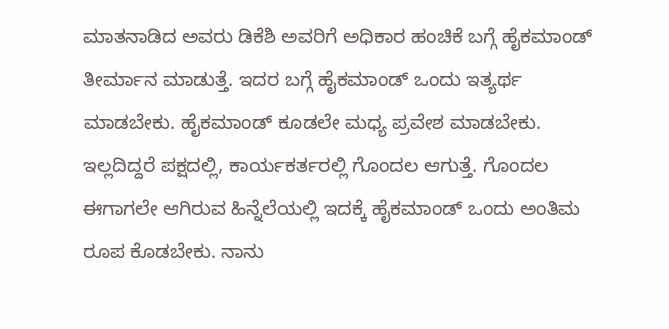ಮಾತನಾಡಿದ ಅವರು ಡಿಕೆಶಿ ಅವರಿಗೆ ಅಧಿಕಾರ ಹಂಚಿಕೆ ಬಗ್ಗೆ ಹೈಕಮಾಂಡ್ ತೀರ್ಮಾನ ಮಾಡುತ್ತೆ. ಇದರ ಬಗ್ಗೆ ಹೈಕಮಾಂಡ್ ಒಂದು ಇತ್ಯರ್ಥ ಮಾಡಬೇಕು. ಹೈಕಮಾಂಡ್ ಕೂಡಲೇ ಮಧ್ಯ ಪ್ರವೇಶ ಮಾಡಬೇಕು. ಇಲ್ಲದಿದ್ದರೆ ಪಕ್ಷದಲ್ಲಿ, ಕಾರ್ಯಕರ್ತರಲ್ಲಿ ಗೊಂದಲ ಆಗುತ್ತೆ. ಗೊಂದಲ ಈಗಾಗಲೇ ಆಗಿರುವ ಹಿನ್ನೆಲೆಯಲ್ಲಿ ಇದಕ್ಕೆ ಹೈಕಮಾಂಡ್ ಒಂದು ಅಂತಿಮ ರೂಪ ಕೊಡಬೇಕು. ನಾನು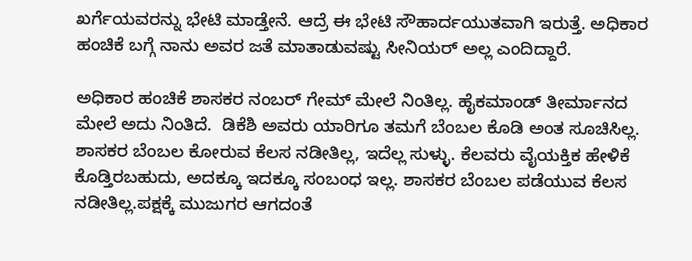ಖರ್ಗೆಯವರನ್ನು ಭೇಟಿ ಮಾಡ್ತೇನೆ. ಆದ್ರೆ ಈ ಭೇಟಿ ಸೌಹಾರ್ದಯುತವಾಗಿ ‌ಇರುತ್ತೆ. ಅಧಿಕಾರ ಹಂಚಿಕೆ ಬಗ್ಗೆ ನಾನು ಅವರ ಜತೆ ಮಾತಾಡುವಷ್ಟು ಸೀನಿಯರ್ ಅಲ್ಲ ಎಂದಿದ್ದಾರೆ.

ಅಧಿಕಾರ ಹಂಚಿಕೆ ಶಾಸಕರ ನಂಬರ್ ಗೇಮ್ ಮೇಲೆ ನಿಂತಿಲ್ಲ. ಹೈಕಮಾಂಡ್ ತೀರ್ಮಾನದ ಮೇಲೆ ಅದು ನಿಂತಿದೆ.  ಡಿಕೆಶಿ ಅವರು ಯಾರಿಗೂ ತಮಗೆ ಬೆಂಬಲ ಕೊಡಿ ಅಂತ ಸೂಚಿಸಿಲ್ಲ. ಶಾಸಕರ ಬೆಂಬಲ ಕೋರುವ ಕೆಲಸ ನಡೀತಿಲ್ಲ, ಇದೆಲ್ಲ ಸುಳ್ಳು. ಕೆಲವರು ವೈಯಕ್ತಿಕ ಹೇಳಿಕೆ ಕೊಡ್ತಿರಬಹುದು, ಅದಕ್ಕೂ ಇದಕ್ಕೂ ಸಂಬಂಧ ಇಲ್ಲ. ಶಾಸಕರ ಬೆಂಬಲ ಪಡೆಯುವ ಕೆಲಸ ನಡೀತಿಲ್ಲ.ಪಕ್ಷಕ್ಕೆ ಮುಜುಗರ ಆಗದಂತೆ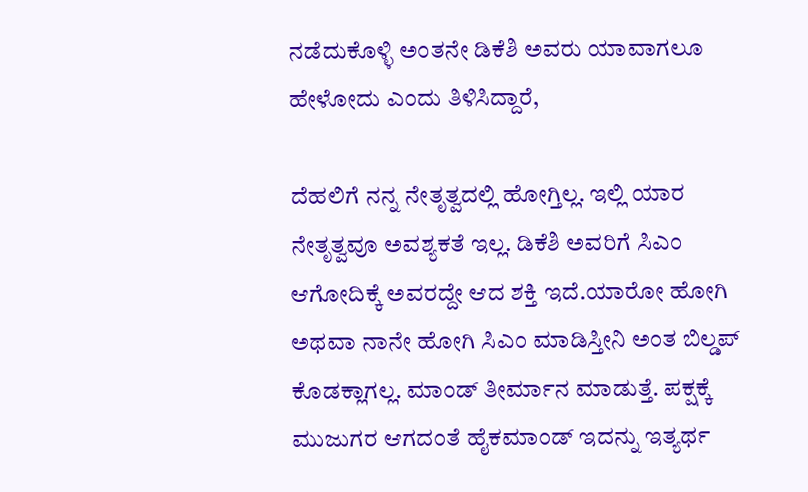ನಡೆದುಕೊಳ್ಳಿ ಅಂತನೇ ಡಿಕೆಶಿ ಅವರು ಯಾವಾಗಲೂ ಹೇಳೋದು ಎಂದು ತಿಳಿಸಿದ್ದಾರೆ,

ದೆಹಲಿಗೆ ನನ್ನ ನೇತೃತ್ವದಲ್ಲಿ ಹೋಗ್ತಿಲ್ಲ. ಇಲ್ಲಿ ಯಾರ ನೇತೃತ್ವವೂ ಅವಶ್ಯಕತೆ ಇಲ್ಲ. ಡಿಕೆಶಿ ಅವರಿಗೆ ಸಿಎಂ ಆಗೋದಿಕ್ಕೆ ಅವರದ್ದೇ ಆದ ಶಕ್ತಿ ಇದೆ.ಯಾರೋ ಹೋಗಿ ಅಥವಾ ನಾನೇ ಹೋಗಿ ಸಿಎಂ ಮಾಡಿಸ್ತೀನಿ ಅಂತ ಬಿಲ್ಡಪ್ ಕೊಡಕ್ಲಾಗಲ್ಲ. ಮಾಂಡ್ ತೀರ್ಮಾನ ಮಾಡುತ್ತೆ. ಪಕ್ಷಕ್ಕೆ ಮುಜುಗರ ಆಗದಂತೆ ಹೈಕಮಾಂಡ್ ಇದನ್ನು ಇತ್ಯರ್ಥ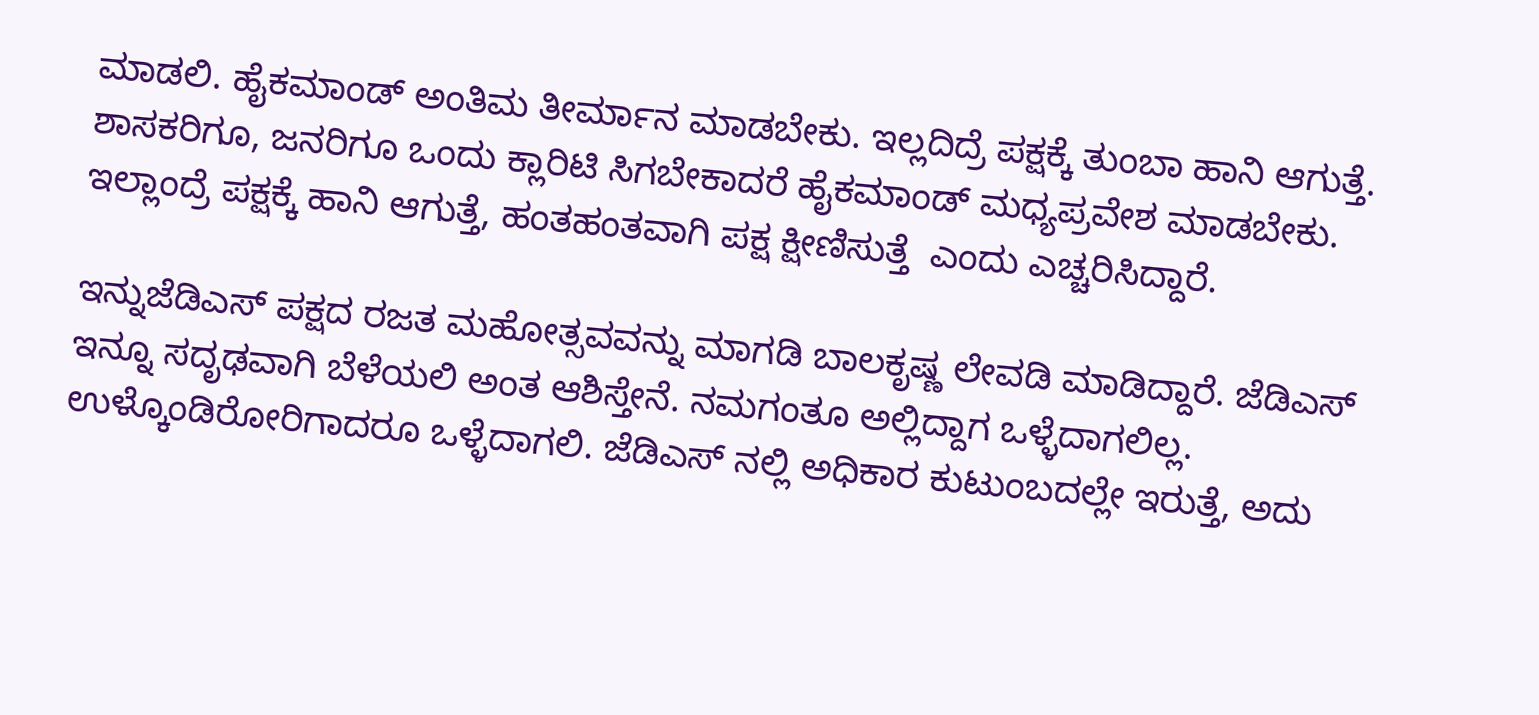ಮಾಡಲಿ. ಹೈಕಮಾಂಡ್ ಅಂತಿಮ ತೀರ್ಮಾನ ಮಾಡಬೇಕು. ಇಲ್ಲದಿದ್ರೆ ಪಕ್ಷಕ್ಕೆ ತುಂಬಾ ಹಾನಿ ಆಗುತ್ತೆ. ಶಾಸಕರಿಗೂ, ಜನರಿಗೂ ಒಂದು ಕ್ಲಾರಿಟಿ ಸಿಗಬೇಕಾದರೆ ಹೈಕಮಾಂಡ್ ಮಧ್ಯಪ್ರವೇಶ ಮಾಡಬೇಕು. ಇಲ್ಲಾಂದ್ರೆ ಪಕ್ಷಕ್ಕೆ ಹಾನಿ ಆಗುತ್ತೆ, ಹಂತಹಂತವಾಗಿ ಪಕ್ಷ ಕ್ಷೀಣಿಸುತ್ತೆ  ಎಂದು ಎಚ್ಚರಿಸಿದ್ದಾರೆ.

ಇನ್ನುಜೆಡಿಎಸ್‌ ಪಕ್ಷದ ರಜತ ಮಹೋತ್ಸವವನ್ನು ಮಾಗಡಿ ಬಾಲಕೃಷ್ಣ ಲೇವಡಿ ಮಾಡಿದ್ದಾರೆ. ಜೆಡಿಎಸ್ ಇನ್ನೂ ಸದೃಢವಾಗಿ ಬೆಳೆಯಲಿ ಅಂತ ಆಶಿಸ್ತೇನೆ. ನಮಗಂತೂ ಅಲ್ಲಿದ್ದಾಗ ಒಳ್ಳೆದಾಗಲಿಲ್ಲ. ಉಳ್ಕೊಂಡಿರೋರಿಗಾದರೂ ಒಳ್ಳೆದಾಗಲಿ. ಜೆಡಿಎಸ್ ನಲ್ಲಿ ಅಧಿಕಾರ ಕುಟುಂಬದಲ್ಲೇ ಇರುತ್ತೆ, ಅದು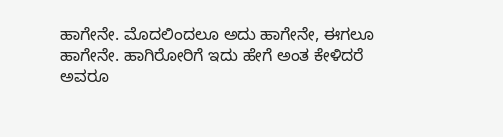ಹಾಗೇನೇ. ಮೊದಲಿಂದಲೂ ಅದು ಹಾಗೇನೇ, ಈಗಲೂ ಹಾಗೇನೇ. ಹಾಗಿರೋರಿಗೆ ಇದು ಹೇಗೆ ಅಂತ ಕೇಳಿದರೆ ಅವರೂ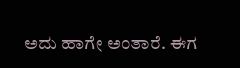ಅದು ಹಾಗೇ ಅಂತಾರೆ. ಈಗ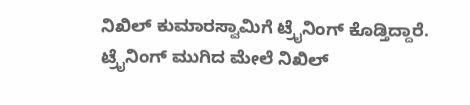ನಿಖಿಲ್ ಕುಮಾರಸ್ವಾಮಿಗೆ ಟ್ರೈನಿಂಗ್ ಕೊಡ್ತಿದ್ದಾರೆ. ಟ್ರೈನಿಂಗ್ ಮುಗಿದ ಮೇಲೆ ನಿಖಿಲ್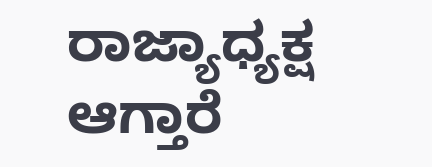ರಾಜ್ಯಾಧ್ಯಕ್ಷ ಆಗ್ತಾರೆ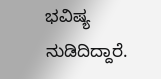ಭವಿಷ್ಯ ನುಡಿದಿದ್ದಾರೆ.